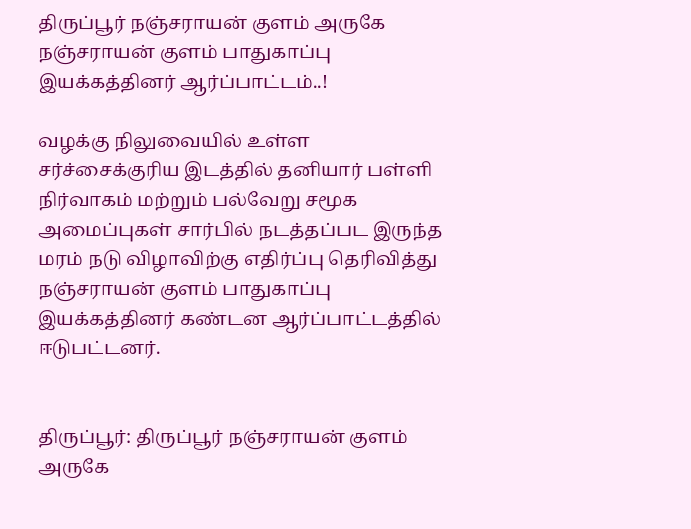திருப்பூர் நஞ்சராயன் குளம் அருகே நஞ்சராயன் குளம் பாதுகாப்பு இயக்கத்தினர் ஆர்ப்பாட்டம்..!

வழக்கு நிலுவையில் உள்ள சர்ச்சைக்குரிய இடத்தில் தனியார் பள்ளி நிர்வாகம் மற்றும் பல்வேறு சமூக அமைப்புகள் சார்பில் நடத்தப்பட இருந்த மரம் நடு விழாவிற்கு எதிர்ப்பு தெரிவித்து நஞ்சராயன் குளம் பாதுகாப்பு இயக்கத்தினர் கண்டன ஆர்ப்பாட்டத்தில் ஈடுபட்டனர்.


திருப்பூர்: திருப்பூர் நஞ்சராயன் குளம் அருகே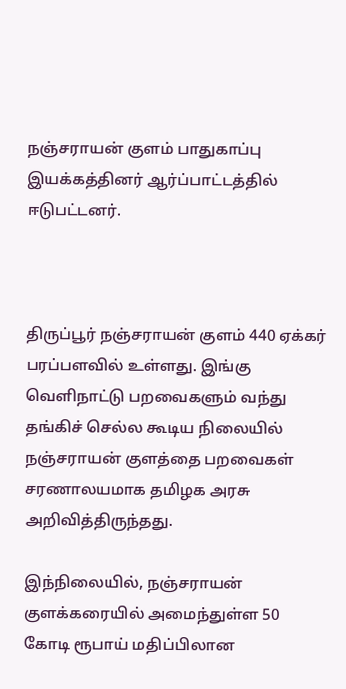நஞ்சராயன் குளம் பாதுகாப்பு இயக்கத்தினர் ஆர்ப்பாட்டத்தில் ஈடுபட்டனர்.



திருப்பூர் நஞ்சராயன் குளம் 440 ஏக்கர் பரப்பளவில் உள்ளது. இங்கு வெளிநாட்டு பறவைகளும் வந்து தங்கிச் செல்ல கூடிய நிலையில் நஞ்சராயன் குளத்தை பறவைகள் சரணாலயமாக தமிழக அரசு அறிவித்திருந்தது.

இந்நிலையில், நஞ்சராயன் குளக்கரையில் அமைந்துள்ள 50 கோடி ரூபாய் மதிப்பிலான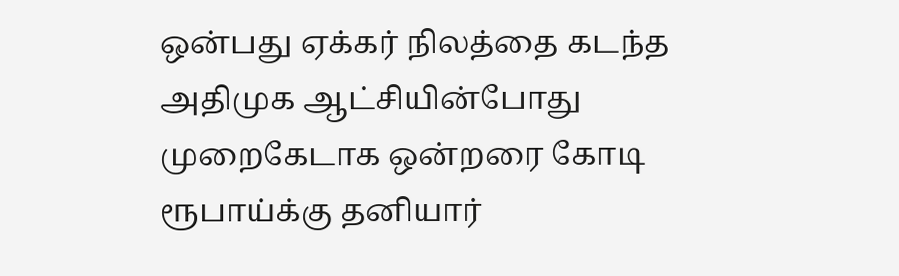ஒன்பது ஏக்கர் நிலத்தை கடந்த அதிமுக ஆட்சியின்போது முறைகேடாக ஒன்றரை கோடி ரூபாய்க்கு தனியார்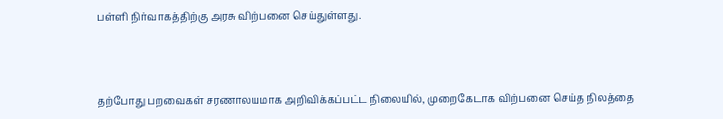பள்ளி நிர்வாகத்திற்கு அரசு விற்பனை செய்துள்ளது.



தற்போது பறவைகள் சரணாலயமாக அறிவிக்கப்பட்ட நிலையில், முறைகேடாக விற்பனை செய்த நிலத்தை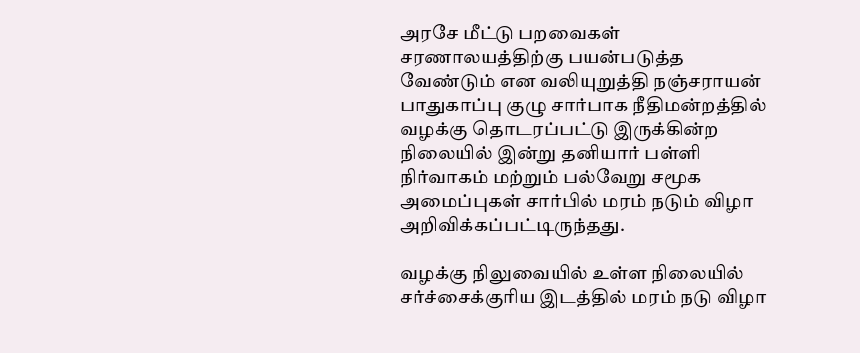அரசே மீட்டு பறவைகள் சரணாலயத்திற்கு பயன்படுத்த வேண்டும் என வலியுறுத்தி நஞ்சராயன் பாதுகாப்பு குழு சார்பாக நீதிமன்றத்தில் வழக்கு தொடரப்பட்டு இருக்கின்ற நிலையில் இன்று தனியார் பள்ளி நிர்வாகம் மற்றும் பல்வேறு சமூக அமைப்புகள் சார்பில் மரம் நடும் விழா அறிவிக்கப்பட்டிருந்தது.

வழக்கு நிலுவையில் உள்ள நிலையில் சர்ச்சைக்குரிய இடத்தில் மரம் நடு விழா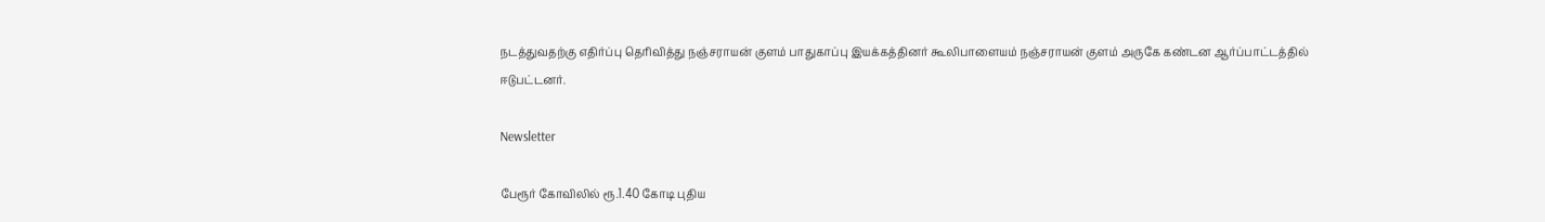நடத்துவதற்கு எதிர்ப்பு தெரிவித்து நஞ்சராயன் குளம் பாதுகாப்பு இயக்கத்தினர் கூலிபாளையம் நஞ்சராயன் குளம் அருகே கண்டன ஆர்ப்பாட்டத்தில் ஈடுபட்டனர்.

Newsletter

பேரூர் கோவிலில் ரூ.1.40 கோடி புதிய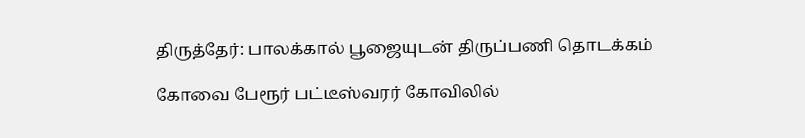திருத்தேர்: பாலக்கால் பூஜையுடன் திருப்பணி தொடக்கம்

கோவை பேரூர் பட்டீஸ்வரர் கோவிலில்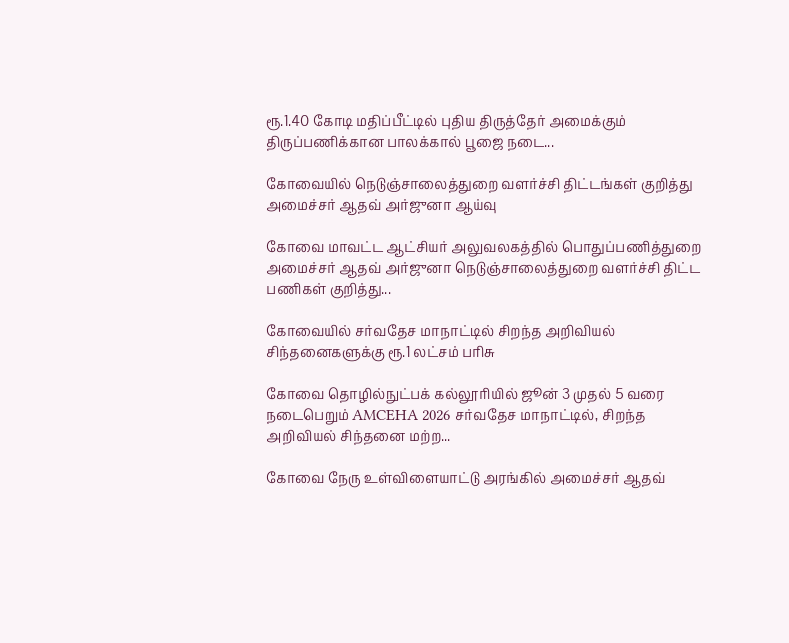ரூ.1.40 கோடி மதிப்பீட்டில் புதிய திருத்தேர் அமைக்கும் திருப்பணிக்கான பாலக்கால் பூஜை நடை...

கோவையில் நெடுஞ்சாலைத்துறை வளர்ச்சி திட்டங்கள் குறித்து அமைச்சர் ஆதவ் அர்ஜுனா ஆய்வு

கோவை மாவட்ட ஆட்சியர் அலுவலகத்தில் பொதுப்பணித்துறை அமைச்சர் ஆதவ் அர்ஜுனா நெடுஞ்சாலைத்துறை வளர்ச்சி திட்ட பணிகள் குறித்து...

கோவையில் சர்வதேச மாநாட்டில் சிறந்த அறிவியல் சிந்தனைகளுக்கு ரூ.1 லட்சம் பரிசு

கோவை தொழில்நுட்பக் கல்லூரியில் ஜூன் 3 முதல் 5 வரை நடைபெறும் AMCEHA 2026 சர்வதேச மாநாட்டில், சிறந்த அறிவியல் சிந்தனை மற்ற...

கோவை நேரு உள்விளையாட்டு அரங்கில் அமைச்சர் ஆதவ்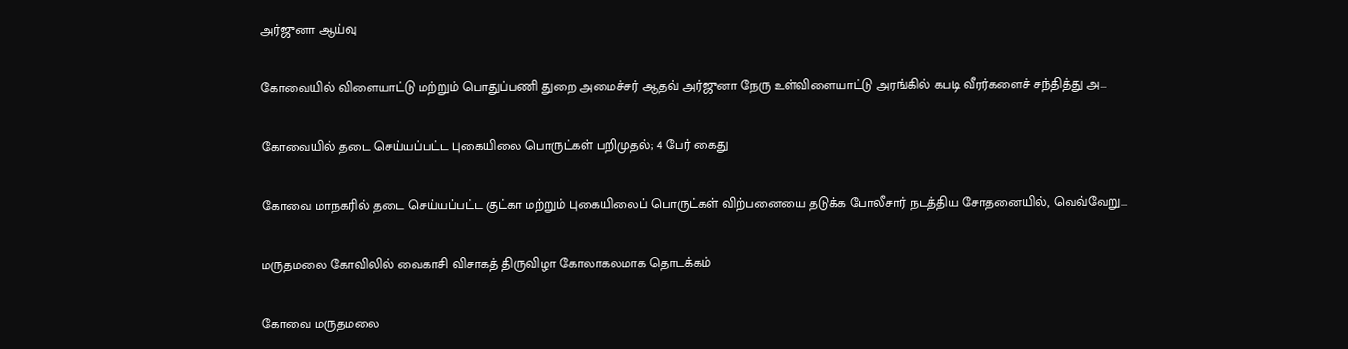அர்ஜுனா ஆய்வு

கோவையில் விளையாட்டு மற்றும் பொதுப்பணி துறை அமைச்சர் ஆதவ் அர்ஜுனா நேரு உள்விளையாட்டு அரங்கில் கபடி வீரர்களைச் சந்தித்து அ...

கோவையில் தடை செய்யப்பட்ட புகையிலை பொருட்கள் பறிமுதல்; 4 பேர் கைது

கோவை மாநகரில் தடை செய்யப்பட்ட குட்கா மற்றும் புகையிலைப் பொருட்கள் விற்பனையை தடுக்க போலீசார் நடத்திய சோதனையில், வெவ்வேறு...

மருதமலை கோவிலில் வைகாசி விசாகத் திருவிழா கோலாகலமாக தொடக்கம்

கோவை மருதமலை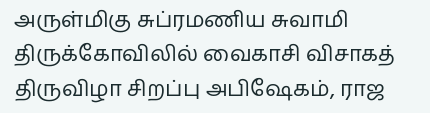அருள்மிகு சுப்ரமணிய சுவாமி திருக்கோவிலில் வைகாசி விசாகத் திருவிழா சிறப்பு அபிஷேகம், ராஜ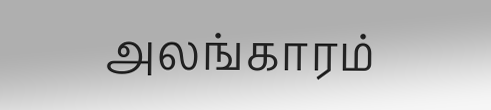அலங்காரம்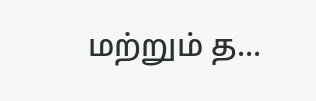மற்றும் த...